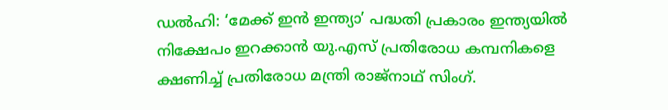ഡൽഹി: ‘മേക്ക് ഇൻ ഇന്ത്യാ’ പദ്ധതി പ്രകാരം ഇന്ത്യയിൽ നിക്ഷേപം ഇറക്കാൻ യു.എസ് പ്രതിരോധ കമ്പനികളെ ക്ഷണിച്ച് പ്രതിരോധ മന്ത്രി രാജ്നാഥ് സിംഗ്.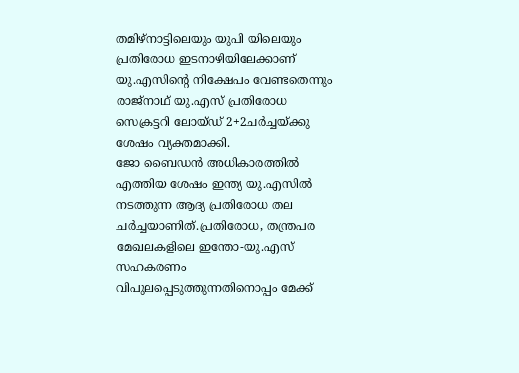തമിഴ്നാട്ടിലെയും യുപി യിലെയും പ്രതിരോധ ഇടനാഴിയിലേക്കാണ് യു.എസിന്റെ നിക്ഷേപം വേണ്ടതെന്നും രാജ്നാഥ് യു.എസ് പ്രതിരോധ സെക്രട്ടറി ലോയ്ഡ് 2+2ചർച്ചയ്ക്കു ശേഷം വ്യക്തമാക്കി.
ജോ ബൈഡൻ അധികാരത്തിൽ എത്തിയ ശേഷം ഇന്ത്യ യു.എസിൽ നടത്തുന്ന ആദ്യ പ്രതിരോധ തല ചർച്ചയാണിത്.പ്രതിരോധ, തന്ത്രപര മേഖലകളിലെ ഇന്തോ-യു.എസ് സഹകരണം വിപുലപ്പെടുത്തുന്നതിനൊപ്പം മേക്ക്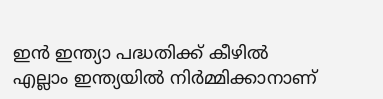ഇൻ ഇന്ത്യാ പദ്ധതിക്ക് കീഴിൽ എല്ലാം ഇന്ത്യയിൽ നിർമ്മിക്കാനാണ്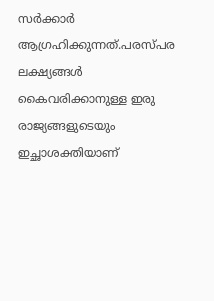സർക്കാർ ആഗ്രഹിക്കുന്നത്.പരസ്പര ലക്ഷ്യങ്ങൾ കൈവരിക്കാനുള്ള ഇരു രാജ്യങ്ങളുടെയും ഇച്ഛാശക്തിയാണ്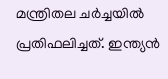മന്ത്രിതല ചർച്ചയിൽ പ്രതിഫലിച്ചത്. ഇന്ത്യൻ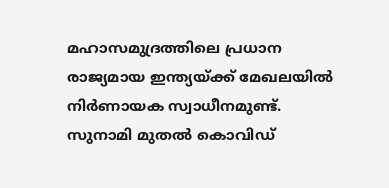മഹാസമുദ്രത്തിലെ പ്രധാന രാജ്യമായ ഇന്ത്യയ്ക്ക് മേഖലയിൽ നിർണായക സ്വാധീനമുണ്ട്. സുനാമി മുതൽ കൊവിഡ്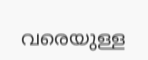വരെയുള്ള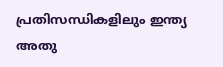പ്രതിസന്ധികളിലും ഇന്ത്യ അതു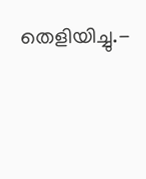തെളിയിച്ചു.-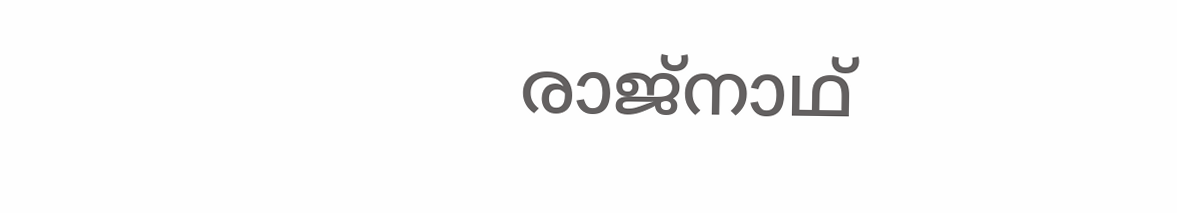രാജ്നാഥ്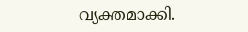വ്യക്തമാക്കി.